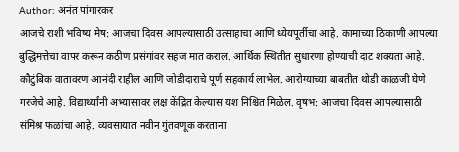Author: अनंत पांगारकर
आजचे राशी भविष्य मेष: आजचा दिवस आपल्यासाठी उत्साहाचा आणि ध्येयपूर्तीचा आहे. कामाच्या ठिकाणी आपल्या बुद्धिमत्तेचा वापर करून कठीण प्रसंगांवर सहज मात कराल. आर्थिक स्थितीत सुधारणा होण्याची दाट शक्यता आहे. कौटुंबिक वातावरण आनंदी राहील आणि जोडीदाराचे पूर्ण सहकार्य लाभेल. आरोग्याच्या बाबतीत थोडी काळजी घेणे गरजेचे आहे. विद्यार्थ्यांनी अभ्यासावर लक्ष केंद्रित केल्यास यश निश्चित मिळेल. वृषभ: आजचा दिवस आपल्यासाठी संमिश्र फळांचा आहे. व्यवसायात नवीन गुंतवणूक करताना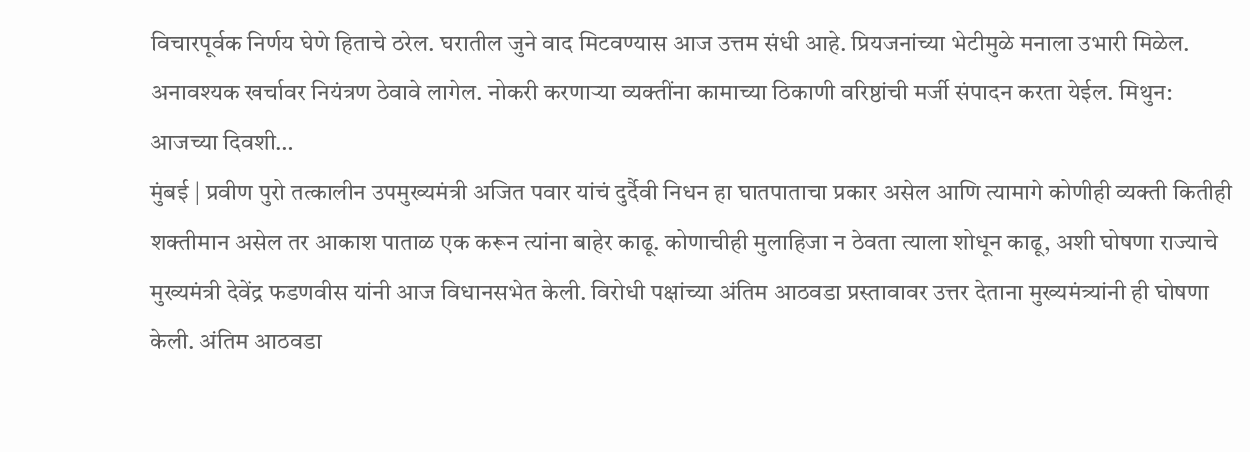विचारपूर्वक निर्णय घेणे हिताचे ठरेल. घरातील जुने वाद मिटवण्यास आज उत्तम संधी आहे. प्रियजनांच्या भेटीमुळे मनाला उभारी मिळेल. अनावश्यक खर्चावर नियंत्रण ठेवावे लागेल. नोकरी करणाऱ्या व्यक्तींना कामाच्या ठिकाणी वरिष्ठांची मर्जी संपादन करता येईल. मिथुन: आजच्या दिवशी…
मुंबई | प्रवीण पुरो तत्कालीन उपमुख्यमंत्री अजित पवार यांचं दुर्दैवी निधन हा घातपाताचा प्रकार असेल आणि त्यामागे कोणीही व्यक्ती कितीही शक्तीमान असेल तर आकाश पाताळ एक करून त्यांना बाहेर काढू. कोणाचीही मुलाहिजा न ठेवता त्याला शोधून काढू, अशी घोषणा राज्याचे मुख्यमंत्री देवेंद्र फडणवीस यांनी आज विधानसभेत केली. विरोधी पक्षांच्या अंतिम आठवडा प्रस्तावावर उत्तर देताना मुख्यमंत्र्यांनी ही घोषणा केली. अंतिम आठवडा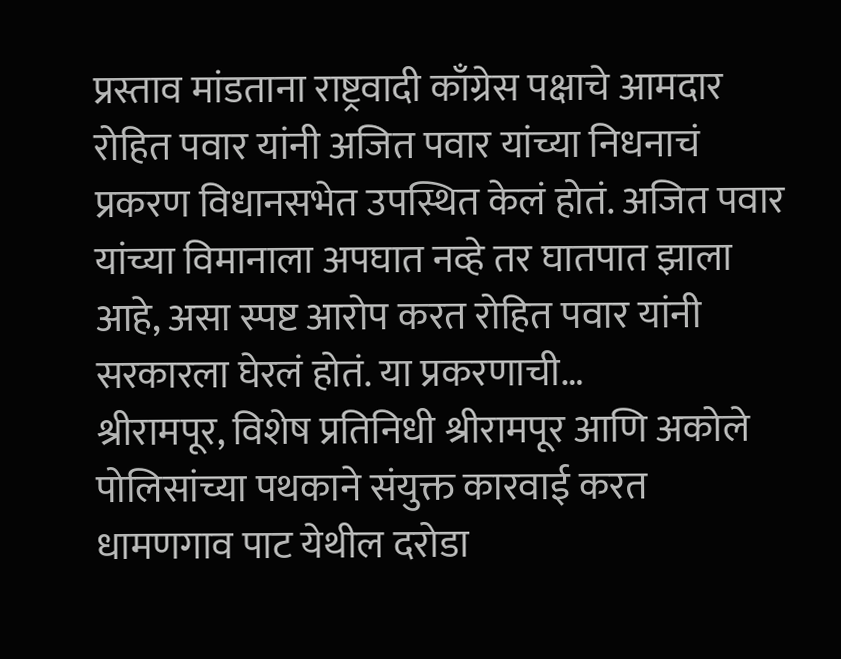प्रस्ताव मांडताना राष्ट्रवादी काँग्रेस पक्षाचे आमदार रोहित पवार यांनी अजित पवार यांच्या निधनाचं प्रकरण विधानसभेत उपस्थित केलं होतं. अजित पवार यांच्या विमानाला अपघात नव्हे तर घातपात झाला आहे, असा स्पष्ट आरोप करत रोहित पवार यांनी सरकारला घेरलं होतं. या प्रकरणाची…
श्रीरामपूर, विशेष प्रतिनिधी श्रीरामपूर आणि अकोले पोलिसांच्या पथकाने संयुक्त कारवाई करत धामणगाव पाट येथील दरोडा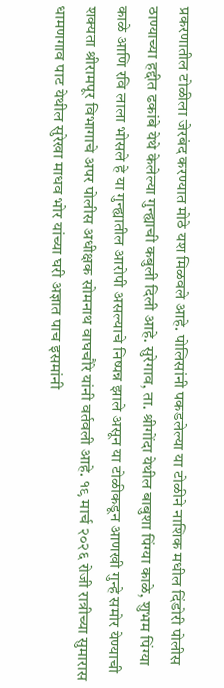प्रकरणातील टोळीला जेरबंद करण्यात मोठे यश मिळवले आहे. पोलिसांनी पकडलेल्या या टोळीने नाशिक मधील दिंडोरी पोलीस ठाण्याच्या हद्दीत ढकांबे येथे केलेल्या गुन्ह्याची कबुली दिली आहे. सुरेगाव, ता. श्रीगोंदा येथील बाबुशा पिंग्या काळे, शुभम पिंग्या काळे आणि रवि लाला भोसले हे या गुन्ह्यातील आरोपी असल्याचे निष्पन्न झाले असून या टोळीकडून आणखी गुन्हे समोर येण्याची शक्यता श्रीरामपूर विभागाचे अपर पोलीस अधीक्षक सोमनाथ वाघचौरे यांनी वर्तवली आहे. १९ मार्च २०२६ रोजी रात्रीच्या सुमारास धामणगाव पाट येथील सुरेखा माधव भोर यांच्या घरी अज्ञात पाच इसमांनी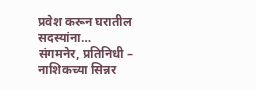प्रवेश करून घरातील सदस्यांना…
संगमनेर, प्रतिनिधी – नाशिकच्या सिन्नर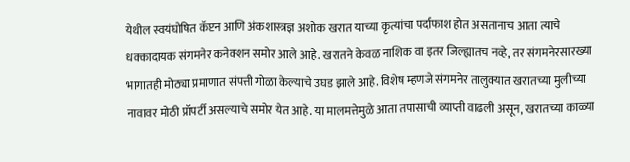येथील स्वयंघोषित कॅप्टन आणि अंकशास्त्रज्ञ अशोक खरात याच्या कृत्यांचा पर्दाफाश होत असतानाच आता त्याचे धक्कादायक संगमनेर कनेक्शन समोर आले आहे. खरातने केवळ नाशिक वा इतर जिल्ह्यातच नव्हे, तर संगमनेरसारख्या भागातही मोठ्या प्रमाणात संपत्ती गोळा केल्याचे उघड झाले आहे. विशेष म्हणजे संगमनेर तालुक्यात खरातच्या मुलीच्या नावावर मोठी प्रॉपर्टी असल्याचे समोर येत आहे. या मालमत्तेमुळे आता तपासाची व्याप्ती वाढली असून, खरातच्या काळ्या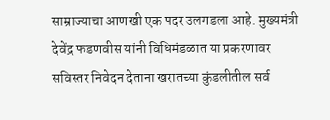साम्राज्याचा आणखी एक पदर उलगडला आहे. मुख्यमंत्री देवेंद्र फडणवीस यांनी विधिमंडळात या प्रकरणावर सविस्तर निवेदन देताना खरातच्या कुंडलीतील सर्व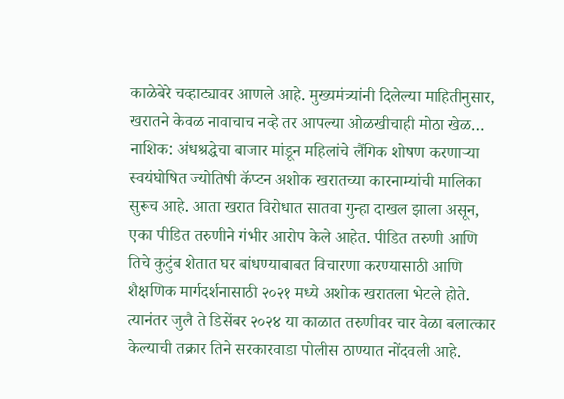काळेबेरे चव्हाट्यावर आणले आहे. मुख्यमंत्र्यांनी दिलेल्या माहितीनुसार, खरातने केवळ नावाचाच नव्हे तर आपल्या ओळखीचाही मोठा खेळ…
नाशिक: अंधश्रद्धेचा बाजार मांडून महिलांचे लैंगिक शोषण करणाऱ्या स्वयंघोषित ज्योतिषी कॅप्टन अशोक खरातच्या कारनाम्यांची मालिका सुरूच आहे. आता खरात विरोधात सातवा गुन्हा दाखल झाला असून, एका पीडित तरुणीने गंभीर आरोप केले आहेत. पीडित तरुणी आणि तिचे कुटुंब शेतात घर बांधण्याबाबत विचारणा करण्यासाठी आणि शैक्षणिक मार्गदर्शनासाठी २०२१ मध्ये अशोक खरातला भेटले होते. त्यानंतर जुलै ते डिसेंबर २०२४ या काळात तरुणीवर चार वेळा बलात्कार केल्याची तक्रार तिने सरकारवाडा पोलीस ठाण्यात नोंदवली आहे.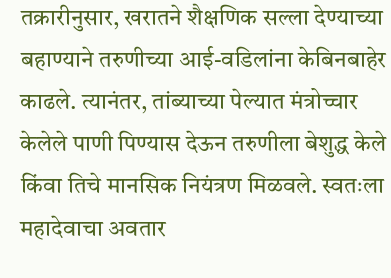तक्रारीनुसार, खरातने शैक्षणिक सल्ला देण्याच्या बहाण्याने तरुणीच्या आई-वडिलांना केबिनबाहेर काढले. त्यानंतर, तांब्याच्या पेल्यात मंत्रोच्चार केलेले पाणी पिण्यास देऊन तरुणीला बेशुद्ध केले किंवा तिचे मानसिक नियंत्रण मिळवले. स्वतःला महादेवाचा अवतार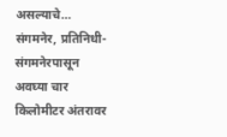असल्याचे…
संगमनेर, प्रतिनिधी- संगमनेरपासून अवघ्या चार किलोमीटर अंतरावर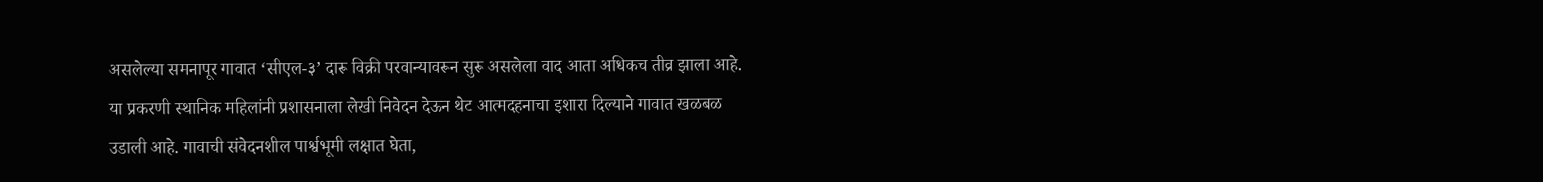असलेल्या समनापूर गावात ‘सीएल-३’ दारू विक्री परवान्यावरून सुरू असलेला वाद आता अधिकच तीव्र झाला आहे. या प्रकरणी स्थानिक महिलांनी प्रशासनाला लेखी निवेदन देऊन थेट आत्मदहनाचा इशारा दिल्याने गावात खळबळ उडाली आहे. गावाची संवेदनशील पार्श्वभूमी लक्षात घेता,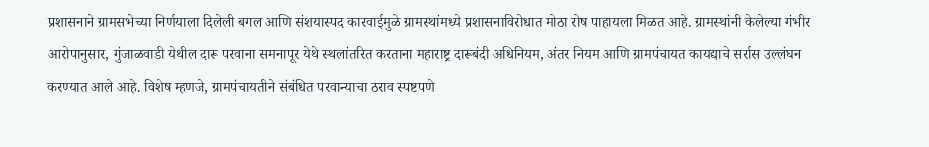प्रशासनाने ग्रामसभेच्या निर्णयाला दिलेली बगल आणि संशयास्पद कारवाईमुळे ग्रामस्थांमध्ये प्रशासनाविरोधात मोठा रोष पाहायला मिळत आहे. ग्रामस्थांनी केलेल्या गंभीर आरोपानुसार, गुंजाळवाडी येथील दारू परवाना समनापूर येथे स्थलांतरित करताना महाराष्ट्र दारूबंदी अधिनियम, अंतर नियम आणि ग्रामपंचायत कायद्याचे सर्रास उल्लंघन करण्यात आले आहे. विशेष म्हणजे, ग्रामपंचायतीने संबंधित परवान्याचा ठराव स्पष्टपणे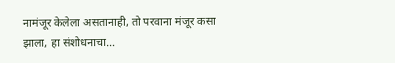नामंजूर केलेला असतानाही, तो परवाना मंजूर कसा झाला, हा संशोधनाचा…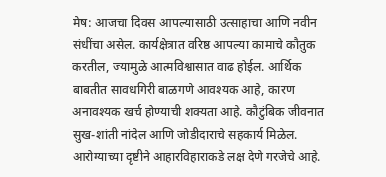मेष: आजचा दिवस आपल्यासाठी उत्साहाचा आणि नवीन संधींचा असेल. कार्यक्षेत्रात वरिष्ठ आपल्या कामाचे कौतुक करतील, ज्यामुळे आत्मविश्वासात वाढ होईल. आर्थिक बाबतीत सावधगिरी बाळगणे आवश्यक आहे, कारण अनावश्यक खर्च होण्याची शक्यता आहे. कौटुंबिक जीवनात सुख-शांती नांदेल आणि जोडीदाराचे सहकार्य मिळेल. आरोग्याच्या दृष्टीने आहारविहाराकडे लक्ष देणे गरजेचे आहे.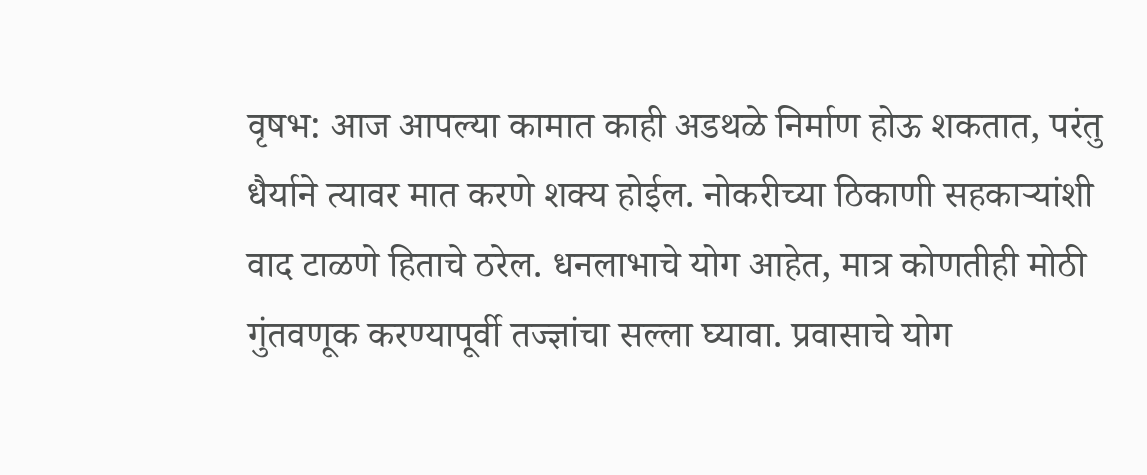वृषभ: आज आपल्या कामात काही अडथळे निर्माण होऊ शकतात, परंतु धैर्याने त्यावर मात करणे शक्य होईल. नोकरीच्या ठिकाणी सहकाऱ्यांशी वाद टाळणे हिताचे ठरेल. धनलाभाचे योग आहेत, मात्र कोणतीही मोठी गुंतवणूक करण्यापूर्वी तज्ज्ञांचा सल्ला घ्यावा. प्रवासाचे योग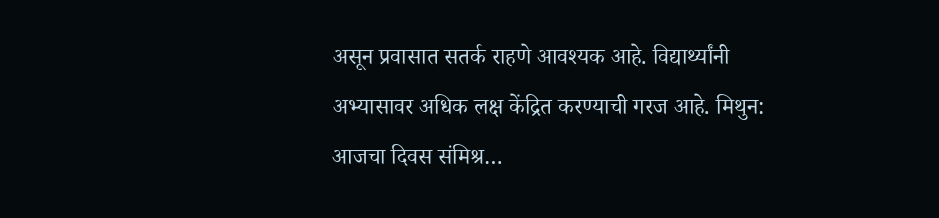असून प्रवासात सतर्क राहणे आवश्यक आहे. विद्यार्थ्यांनी अभ्यासावर अधिक लक्ष केंद्रित करण्याची गरज आहे. मिथुन: आजचा दिवस संमिश्र…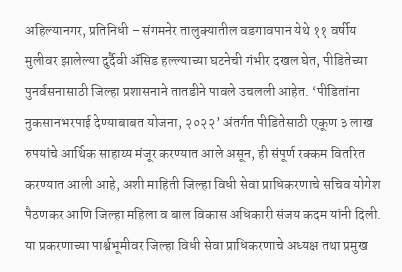अहिल्यानगर, प्रतिनिधी – संगमनेर तालुक्यातील वडगावपान येथे ११ वर्षीय मुलीवर झालेल्या दुर्दैवी ॲसिड हल्ल्याच्या घटनेची गंभीर दखल घेत, पीडितेच्या पुनर्वसनासाठी जिल्हा प्रशासनाने तातडीने पावले उचलली आहेत. ‘पीडितांना नुकसानभरपाई देण्याबाबत योजना, २०२२’ अंतर्गत पीडितेसाठी एकूण ३ लाख रुपयांचे आर्थिक साहाय्य मंजूर करण्यात आले असून, ही संपूर्ण रक्कम वितरित करण्यात आली आहे, अशी माहिती जिल्हा विधी सेवा प्राधिकरणाचे सचिव योगेश पैठणकर आणि जिल्हा महिला व बाल विकास अधिकारी संजय कदम यांनी दिली. या प्रकरणाच्या पार्श्वभूमीवर जिल्हा विधी सेवा प्राधिकरणाचे अध्यक्ष तथा प्रमुख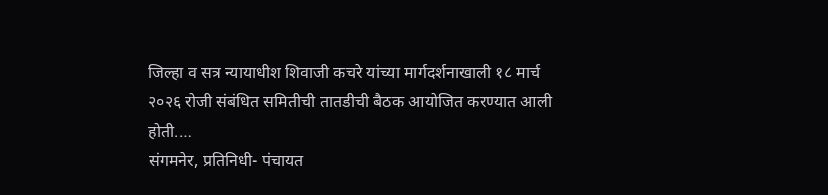जिल्हा व सत्र न्यायाधीश शिवाजी कचरे यांच्या मार्गदर्शनाखाली १८ मार्च २०२६ रोजी संबंधित समितीची तातडीची बैठक आयोजित करण्यात आली होती.…
संगमनेर, प्रतिनिधी- पंचायत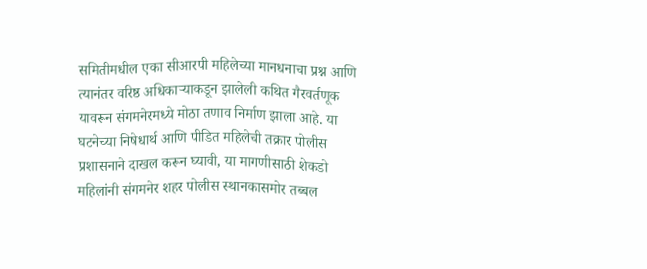समितीमधील एका सीआरपी महिलेच्या मानधनाचा प्रश्न आणि त्यानंतर वरिष्ठ अधिकाऱ्याकडून झालेली कथित गैरवर्तणूक यावरून संगमनेरमध्ये मोठा तणाव निर्माण झाला आहे. या घटनेच्या निषेधार्थ आणि पीडित महिलेची तक्रार पोलीस प्रशासनाने दाखल करून घ्यावी, या मागणीसाठी शेकडो महिलांनी संगमनेर शहर पोलीस स्थानकासमोर तब्बल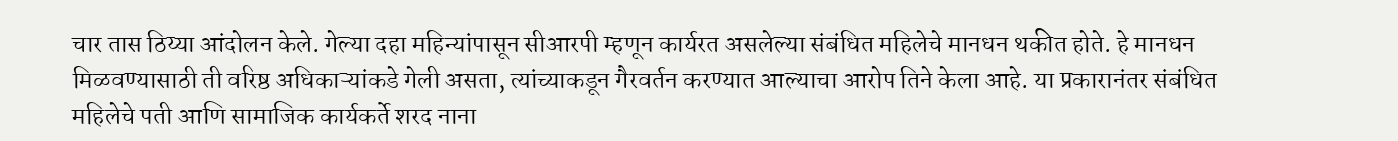चार तास ठिय्या आंदोलन केले. गेल्या दहा महिन्यांपासून सीआरपी म्हणून कार्यरत असलेल्या संबंधित महिलेचे मानधन थकीत होते. हे मानधन मिळवण्यासाठी ती वरिष्ठ अधिकाऱ्यांकडे गेली असता, त्यांच्याकडून गैरवर्तन करण्यात आल्याचा आरोप तिने केला आहे. या प्रकारानंतर संबंधित महिलेचे पती आणि सामाजिक कार्यकर्ते शरद नाना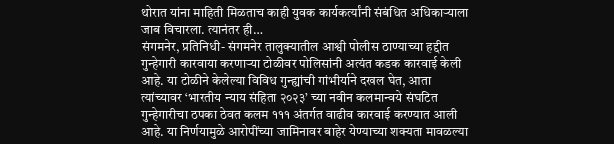थोरात यांना माहिती मिळताच काही युवक कार्यकर्त्यांनी संबंधित अधिकाऱ्याला जाब विचारला. त्यानंतर ही…
संगमनेर, प्रतिनिधी- संगमनेर तालुक्यातील आश्वी पोलीस ठाण्याच्या हद्दीत गुन्हेगारी कारवाया करणाऱ्या टोळीवर पोलिसांनी अत्यंत कडक कारवाई केली आहे. या टोळीने केलेल्या विविध गुन्ह्यांची गांभीर्याने दखल घेत, आता त्यांच्यावर ‘भारतीय न्याय संहिता २०२३’ च्या नवीन कलमान्वये संघटित गुन्हेगारीचा ठपका ठेवत कलम १११ अंतर्गत वाढीव कारवाई करण्यात आली आहे. या निर्णयामुळे आरोपींच्या जामिनावर बाहेर येण्याच्या शक्यता मावळल्या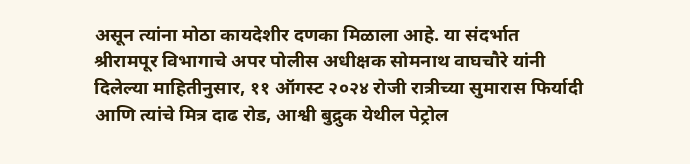असून त्यांना मोठा कायदेशीर दणका मिळाला आहे. या संदर्भात श्रीरामपूर विभागाचे अपर पोलीस अधीक्षक सोमनाथ वाघचौरे यांनी दिलेल्या माहितीनुसार, ११ ऑगस्ट २०२४ रोजी रात्रीच्या सुमारास फिर्यादी आणि त्यांचे मित्र दाढ रोड, आश्वी बुद्रुक येथील पेट्रोल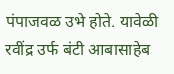पंपाजवळ उभे होते. यावेळी रवींद्र उर्फ बंटी आबासाहेब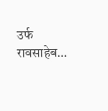उर्फ रावसाहेब…